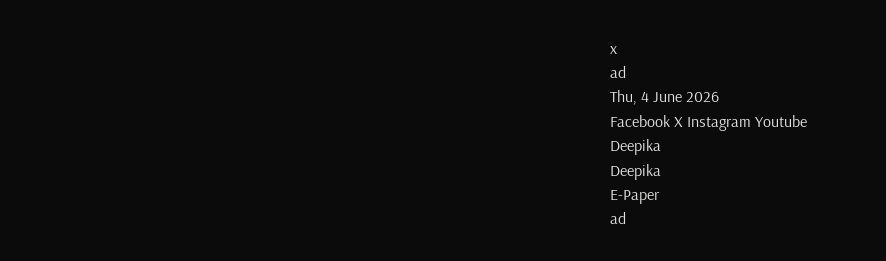x
ad
Thu, 4 June 2026
Facebook X Instagram Youtube
Deepika
Deepika
E-Paper
ad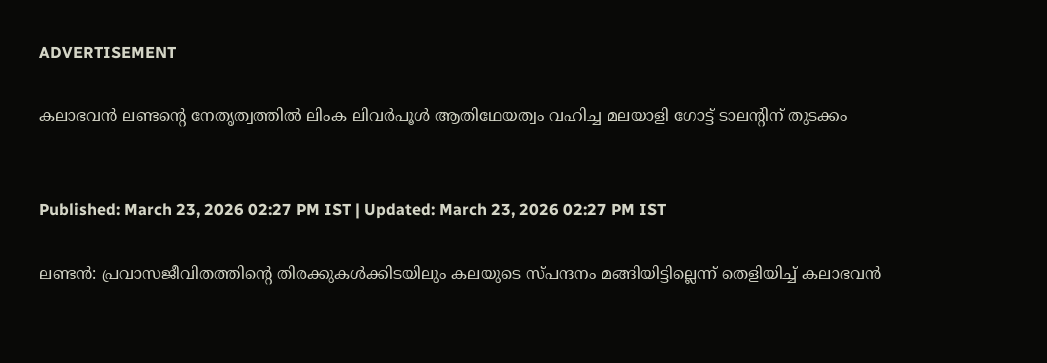ADVERTISEMENT

കലാഭവൻ ലണ്ടന്‍റെ നേതൃത്വത്തിൽ ലിംക ലിവർപൂൾ ആതിഥേയത്വം വഹിച്ച മലയാളി ഗോട്ട് ടാലന്‍റിന് തുടക്കം


Published: March 23, 2026 02:27 PM IST | Updated: March 23, 2026 02:27 PM IST

ലണ്ടൻ: പ്രവാസജീവിതത്തിന്‍റെ തിരക്കുകൾക്കിടയിലും കലയുടെ സ്പന്ദനം മങ്ങിയിട്ടില്ലെന്ന് തെളിയിച്ച് കലാഭവൻ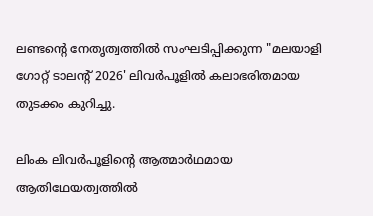ലണ്ടന്‍റെ നേതൃത്വത്തിൽ സംഘടിപ്പിക്കുന്ന "മലയാളി ഗോറ്റ് ടാലന്‍റ് 2026' ലിവർപൂളിൽ കലാഭരിതമായ തുടക്കം കുറിച്ചു.

ലിംക ലിവർപൂളിന്‍റെ ആത്മാർഥമായ ആതിഥേയത്വത്തിൽ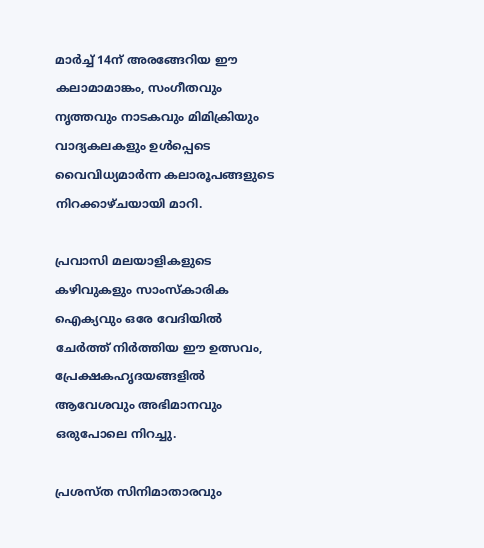മാർച്ച് 14ന് അരങ്ങേറിയ ഈ കലാമാമാങ്കം, സംഗീതവും നൃത്തവും നാടകവും മിമിക്രിയും വാദ്യകലകളും ഉൾപ്പെടെ വൈവിധ്യമാർന്ന കലാരൂപങ്ങളുടെ നിറക്കാഴ്ചയായി മാറി.

പ്രവാസി മലയാളികളുടെ കഴിവുകളും സാംസ്കാരിക ഐക്യവും ഒരേ വേദിയിൽ ചേർത്ത് നിർത്തിയ ഈ ഉത്സവം, പ്രേക്ഷകഹൃദയങ്ങളിൽ ആവേശവും അഭിമാനവും ഒരുപോലെ നിറച്ചു.

പ്രശസ്ത സിനിമാതാരവും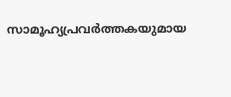സാമൂഹ്യപ്രവർത്തകയുമായ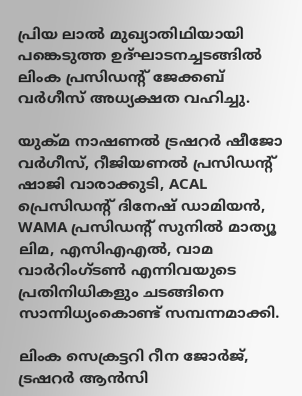പ്രിയ ലാൽ മുഖ്യാതിഥിയായി പങ്കെടുത്ത ഉദ്ഘാടനച്ചടങ്ങിൽ ലിംക പ്രസിഡന്‍റ് ജേക്കബ് വർഗീസ് അധ്യക്ഷത വഹിച്ചു.

യുക്മ നാഷണൽ ട്രഷറർ ഷീജോ വർഗീസ്, റീജിയണൽ പ്രസിഡന്‍റ് ഷാജി വാരാക്കുടി, ACAL പ്രെസിഡന്‍റ് ദിനേഷ് ഡാമിയൻ, WAMA പ്രസിഡന്‍റ് സുനിൽ മാത്യൂ ലിമ, എസിഎഎൽ, വാമ വാർറിംഗ്ടൺ എന്നിവയുടെ പ്രതിനിധികളും ചടങ്ങിനെ സാന്നിധ്യംകൊണ്ട് സമ്പന്നമാക്കി.

ലിംക സെക്രട്ടറി റീന ജോർജ്, ട്രഷറർ ആൻസി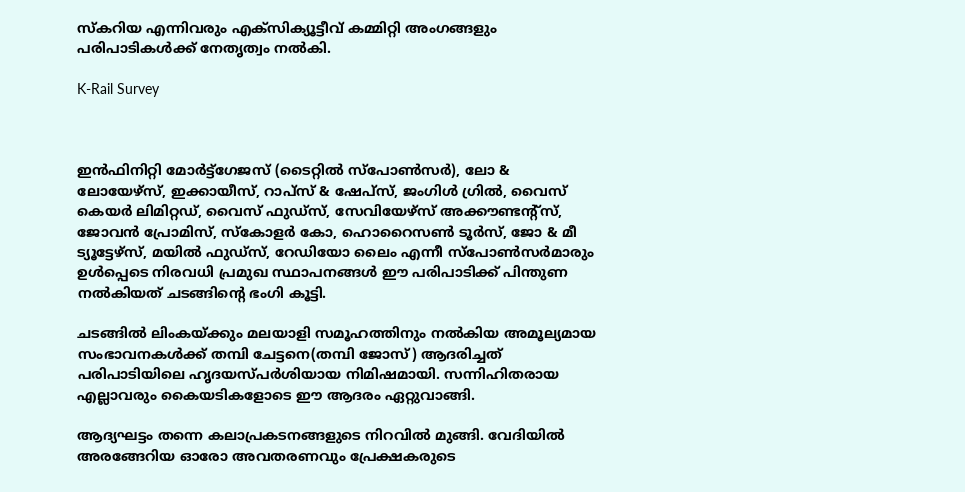സ്കറിയ എന്നിവരും എക്സിക്യൂട്ടീവ് കമ്മിറ്റി അംഗങ്ങളും പരിപാടികൾക്ക് നേതൃത്വം നൽകി.

K-Rail Survey



ഇൻഫിനിറ്റി മോർട്ട്ഗേജസ് (ടൈറ്റിൽ സ്പോൺസർ), ലോ & ലോയേഴ്സ്, ഇക്കായീസ്, റാപ്സ് & ഷേപ്സ്, ജംഗിൾ ഗ്രിൽ, വൈസ് കെയർ ലിമിറ്റഡ്, വൈസ് ഫുഡ്സ്, സേവിയേഴ്സ് അക്കൗണ്ടന്റ്സ്, ജോവൻ പ്രോമിസ്, സ്കോളർ കോ, ഹൊറൈസൺ ടൂർസ്, ജോ & മീ ട്യൂട്ടേഴ്സ്, മയിൽ ഫുഡ്സ്, റേഡിയോ ലൈം എന്നീ സ്പോൺസർമാരും ഉൾപ്പെടെ നിരവധി പ്രമുഖ സ്ഥാപനങ്ങൾ ഈ പരിപാടിക്ക് പിന്തുണ നൽകിയത് ചടങ്ങിന്‍റെ ഭംഗി കൂട്ടി.

ചടങ്ങിൽ ലിംകയ്ക്കും മലയാളി സമൂഹത്തിനും നൽകിയ അമൂല്യമായ സംഭാവനകൾക്ക് തമ്പി ചേട്ടനെ(തമ്പി ജോസ്) ആദരിച്ചത് പരിപാടിയിലെ ഹൃദയസ്പർശിയായ നിമിഷമായി. സന്നിഹിതരായ എല്ലാവരും കൈയടികളോടെ ഈ ആദരം ഏറ്റുവാങ്ങി.

ആദ്യഘട്ടം തന്നെ കലാപ്രകടനങ്ങളുടെ നിറവിൽ മുങ്ങി. വേദിയിൽ അരങ്ങേറിയ ഓരോ അവതരണവും പ്രേക്ഷകരുടെ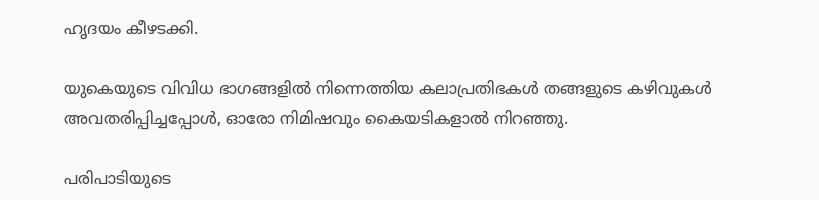ഹൃദയം കീഴടക്കി.

യുകെയുടെ വിവിധ ഭാഗങ്ങളിൽ നിന്നെത്തിയ കലാപ്രതിഭകൾ തങ്ങളുടെ കഴിവുകൾ അവതരിപ്പിച്ചപ്പോൾ, ഓരോ നിമിഷവും കൈയടികളാൽ നിറഞ്ഞു.

പരിപാടിയുടെ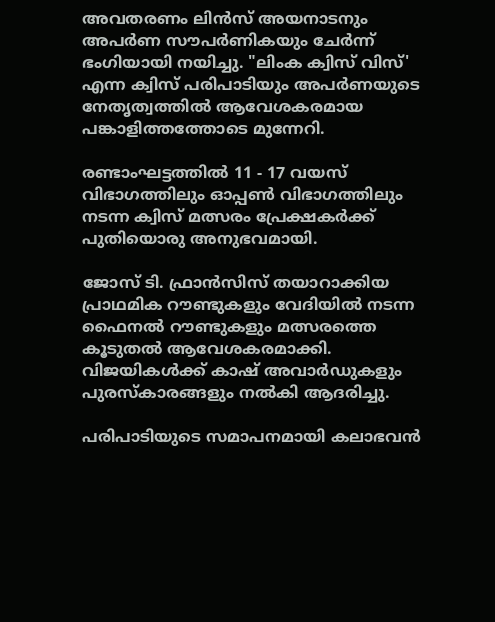അവതരണം ലിൻസ് അയനാടനും അപർണ സൗപർണികയും ചേർന്ന് ഭംഗിയായി നയിച്ചു. "ലിംക ക്വിസ് വിസ്' എന്ന ക്വിസ് പരിപാടിയും അപർണയുടെ നേതൃത്വത്തിൽ ആവേശകരമായ പങ്കാളിത്തത്തോടെ മുന്നേറി.

രണ്ടാംഘട്ടത്തിൽ 11 - 17 വയസ് വിഭാഗത്തിലും ഓപ്പൺ വിഭാഗത്തിലും നടന്ന ക്വിസ് മത്സരം പ്രേക്ഷകർക്ക് പുതിയൊരു അനുഭവമായി.

ജോസ് ടി. ഫ്രാൻസിസ് തയാറാക്കിയ പ്രാഥമിക റൗണ്ടുകളും വേദിയിൽ നടന്ന ഫൈനൽ റൗണ്ടുകളും മത്സരത്തെ കൂടുതൽ ആവേശകരമാക്കി. വിജയികൾക്ക് കാഷ് അവാർഡുകളും പുരസ്കാരങ്ങളും നൽകി ആദരിച്ചു.

പരിപാടിയുടെ സമാപനമായി കലാഭവൻ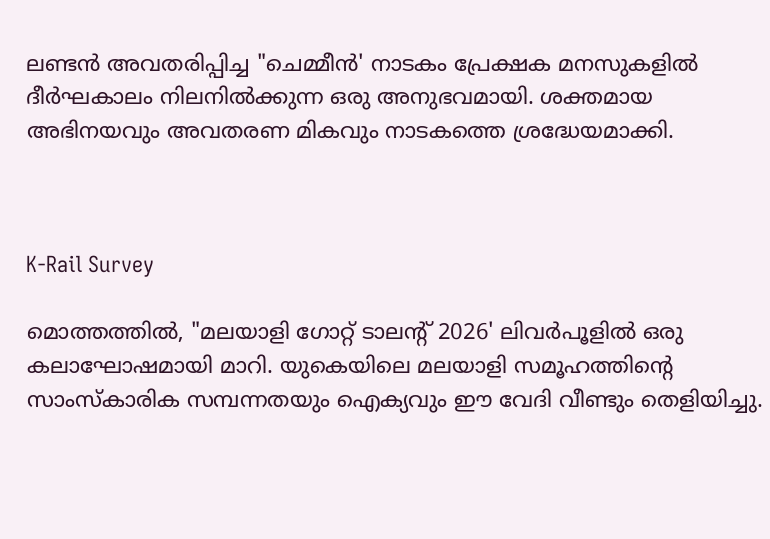ലണ്ടൻ അവതരിപ്പിച്ച "ചെമ്മീൻ' നാടകം പ്രേക്ഷക മനസുകളിൽ ദീർഘകാലം നിലനിൽക്കുന്ന ഒരു അനുഭവമായി. ശക്തമായ അഭിനയവും അവതരണ മികവും നാടകത്തെ ശ്രദ്ധേയമാക്കി.



K-Rail Survey

മൊത്തത്തിൽ, "മലയാളി ഗോറ്റ് ടാലന്‍റ് 2026' ലിവർപൂളിൽ ഒരു കലാഘോഷമായി മാറി. യുകെയിലെ മലയാളി സമൂഹത്തിന്‍റെ സാംസ്കാരിക സമ്പന്നതയും ഐക്യവും ഈ വേദി വീണ്ടും തെളിയിച്ചു.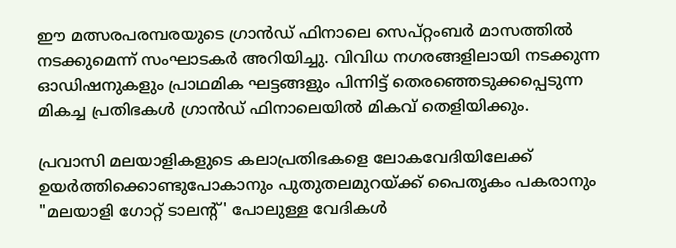ഈ മത്സരപരമ്പരയുടെ ഗ്രാൻഡ് ഫിനാലെ സെപ്റ്റംബർ മാസത്തിൽ നടക്കുമെന്ന് സംഘാടകർ അറിയിച്ചു. വിവിധ നഗരങ്ങളിലായി നടക്കുന്ന ഓഡിഷനുകളും പ്രാഥമിക ഘട്ടങ്ങളും പിന്നിട്ട് തെരഞ്ഞെടുക്കപ്പെടുന്ന മികച്ച പ്രതിഭകൾ ഗ്രാൻഡ് ഫിനാലെയിൽ മികവ് തെളിയിക്കും.

പ്രവാസി മലയാളികളുടെ കലാപ്രതിഭകളെ ലോകവേദിയിലേക്ക് ഉയർത്തിക്കൊണ്ടുപോകാനും പുതുതലമുറയ്ക്ക് പൈതൃകം പകരാനും "മലയാളി ഗോറ്റ് ടാലന്‍റ്' പോലുള്ള വേദികൾ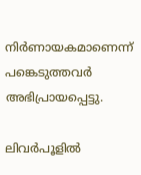നിർണായകമാണെന്ന് പങ്കെടുത്തവർ അഭിപ്രായപ്പെട്ടു.

ലിവർപൂളിൽ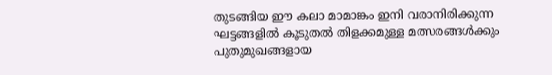തുടങ്ങിയ ഈ കലാ മാമാങ്കം ഇനി വരാനിരിക്കുന്ന ഘട്ടങ്ങളിൽ കൂടുതൽ തിളക്കമുള്ള മത്സരങ്ങൾക്കും പുതുമുഖങ്ങളായ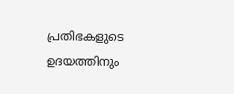പ്രതിഭകളുടെ ഉദയത്തിനും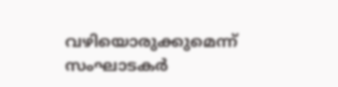വഴിയൊരുക്കുമെന്ന് സംഘാടകർ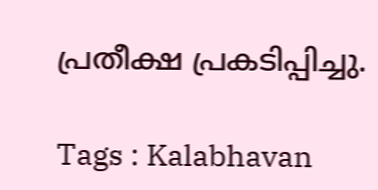പ്രതീക്ഷ പ്രകടിപ്പിച്ചു.

Tags : Kalabhavan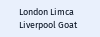London Limca Liverpool Goat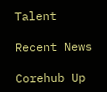Talent

Recent News

Corehub Up